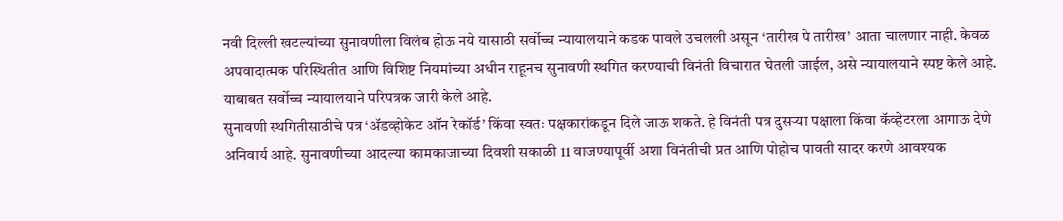नवी दिल्ली खटल्यांच्या सुनावणीला विलंब होऊ नये यासाठी सर्वोच्च न्यायालयाने कडक पावले उचलली असून ‘तारीख पे तारीख’ आता चालणार नाही. केवळ अपवादात्मक परिस्थितीत आणि विशिष्ट नियमांच्या अधीन राहूनच सुनावणी स्थगित करण्याची विनंती विचारात घेतली जाईल, असे न्यायालयाने स्पष्ट केले आहे. याबाबत सर्वोच्च न्यायालयाने परिपत्रक जारी केले आहे.
सुनावणी स्थगितीसाठीचे पत्र ‘ॲडव्होकेट ऑन रेकॉर्ड’ किंवा स्वतः पक्षकारांकडून दिले जाऊ शकते. हे विनंती पत्र दुसऱ्या पक्षाला किंवा कॅव्हेटरला आगाऊ देणे अनिवार्य आहे. सुनावणीच्या आदल्या कामकाजाच्या दिवशी सकाळी 11 वाजण्यापूर्वी अशा विनंतीची प्रत आणि पोहोच पावती सादर करणे आवश्यक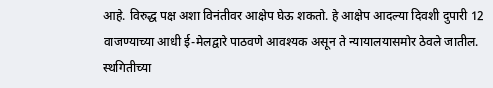आहे. विरुद्ध पक्ष अशा विनंतीवर आक्षेप घेऊ शकतो. हे आक्षेप आदल्या दिवशी दुपारी 12 वाजण्याच्या आधी ई-मेलद्वारे पाठवणे आवश्यक असून ते न्यायालयासमोर ठेवले जातील. स्थगितीच्या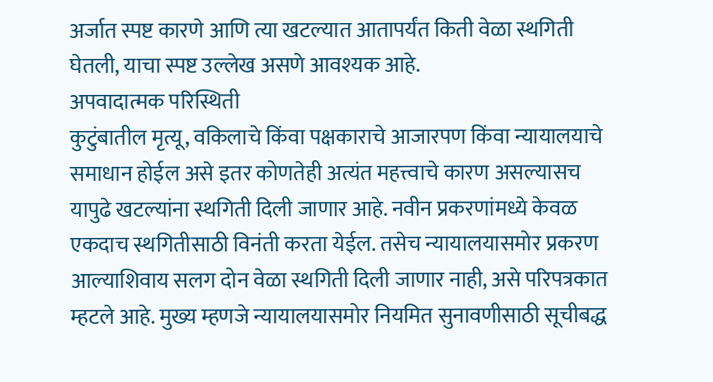अर्जात स्पष्ट कारणे आणि त्या खटल्यात आतापर्यंत किती वेळा स्थगिती घेतली, याचा स्पष्ट उल्लेख असणे आवश्यक आहे.
अपवादात्मक परिस्थिती
कुटुंबातील मृत्यू, वकिलाचे किंवा पक्षकाराचे आजारपण किंवा न्यायालयाचे समाधान होईल असे इतर कोणतेही अत्यंत महत्त्वाचे कारण असल्यासच यापुढे खटल्यांना स्थगिती दिली जाणार आहे. नवीन प्रकरणांमध्ये केवळ एकदाच स्थगितीसाठी विनंती करता येईल. तसेच न्यायालयासमोर प्रकरण आल्याशिवाय सलग दोन वेळा स्थगिती दिली जाणार नाही, असे परिपत्रकात म्हटले आहे. मुख्य म्हणजे न्यायालयासमोर नियमित सुनावणीसाठी सूचीबद्ध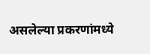असलेल्या प्रकरणांमध्ये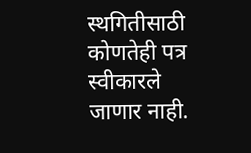स्थगितीसाठी कोणतेही पत्र स्वीकारले जाणार नाही.